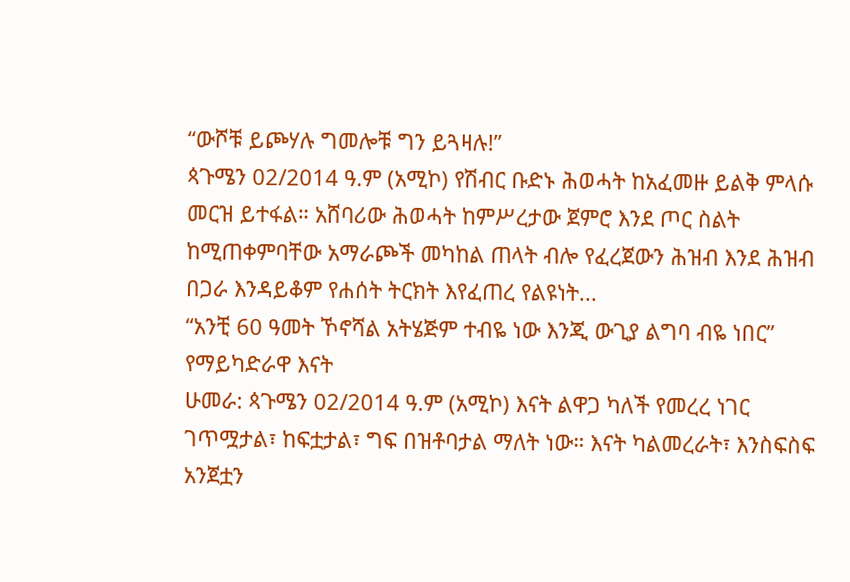“ውሾቹ ይጮሃሉ ግመሎቹ ግን ይጓዛሉ!”
ጳጉሜን 02/2014 ዓ.ም (አሚኮ) የሽብር ቡድኑ ሕወሓት ከአፈመዙ ይልቅ ምላሱ መርዝ ይተፋል። አሸባሪው ሕወሓት ከምሥረታው ጀምሮ እንደ ጦር ስልት ከሚጠቀምባቸው አማራጮች መካከል ጠላት ብሎ የፈረጀውን ሕዝብ እንደ ሕዝብ በጋራ እንዳይቆም የሐሰት ትርክት እየፈጠረ የልዩነት...
“አንቺ 60 ዓመት ኾኖሻል አትሄጅም ተብዬ ነው እንጂ ውጊያ ልግባ ብዬ ነበር” የማይካድራዋ እናት
ሁመራ: ጳጉሜን 02/2014 ዓ.ም (አሚኮ) እናት ልዋጋ ካለች የመረረ ነገር ገጥሟታል፣ ከፍቷታል፣ ግፍ በዝቶባታል ማለት ነው። እናት ካልመረራት፣ እንስፍስፍ አንጀቷን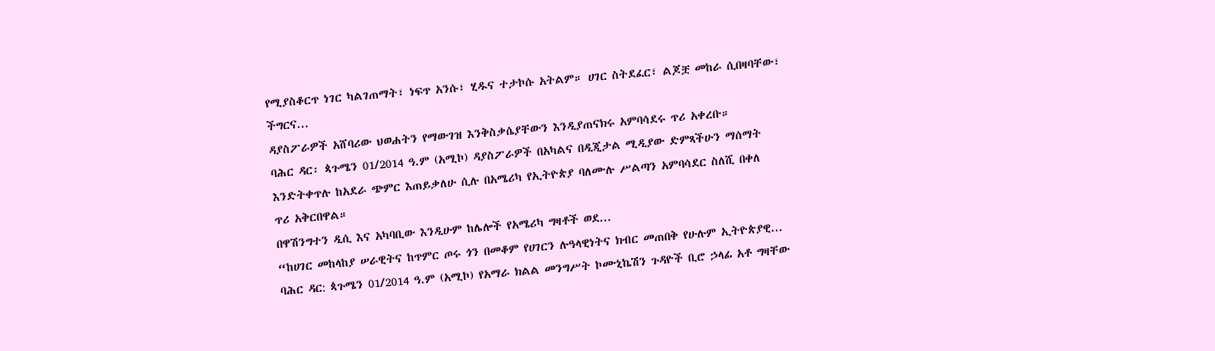የሚያስቆርጥ ነገር ካልገጠማት፣ ነፍጥ አንሱ፣ ሂዱና ተታኮሱ አትልም። ሀገር ስትደፈር፣ ልጆቿ መከራ ሲበዛባቸው፣ ችግርና...
ዳያስፖራዎች አሸባሪው ህወሐትን የማውገዝ እንቅስቃሴያቸውን እንዲያጠናክሩ አምባሳደሩ ጥሪ አቀረቡ።
ባሕር ዳር፡ ጳጉሜን 01/2014 ዓ.ም (አሚኮ) ዳያስፖራዎች በአካልና በዲጂታል ሚዲያው ድምጻችሁን ማሰማት እንድትቀጥሉ ከአደራ ጭምር እጠይቃለሁ ሲሉ በአሜሪካ የኢትዮጵያ ባለሙሉ ሥልጣን አምባሳደር ስለሺ በቀለ
ጥሪ አቅርበዋል።
በዋሽንግተን ዲሲ እና አካባቢው እንዲሁም ከሌሎች የአሜሪካ ግዛቶች ወደ...
“ከሀገር መከላከያ ሠራዊትና ከጥምር ጦሩ ጎን በመቆም የሀገርን ሉዓላዊነትና ክብር መጠበቅ የሁሉም ኢትዮጵያዊ...
ባሕር ዳር: ጳጉሜን 01/2014 ዓ.ም (አሚኮ) የአማራ ክልል መንግሥት ኮሙኒኬሽን ጉዳዮች ቢሮ ኃላፊ አቶ ግዛቸው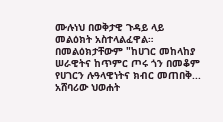ሙሉነህ በወቅታዊ ጉዳይ ላይ መልዕክት አስተላልፈዋል።
በመልዕክታቸውም "ከሀገር መከላከያ ሠራዊትና ከጥምር ጦሩ ጎን በመቆም የሀገርን ሉዓላዊነትና ክብር መጠበቅ...
አሸባሪው ህወሐት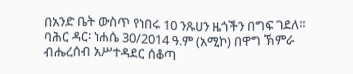በአንድ ቤት ውስጥ የነበሩ 10 ንጹሀን ዜጎችን በግፍ ገደለ።
ባሕር ዳር፡ ነሐሴ 30/2014 ዓ.ም (አሚኮ) በዋግ ኽምራ ብሔረሰብ አሥተዳደር ሰቆጣ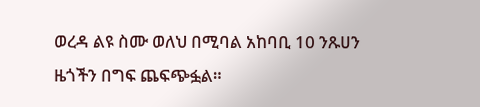ወረዳ ልዩ ስሙ ወለህ በሚባል አከባቢ 10 ንጹሀን ዜጎችን በግፍ ጨፍጭፏል።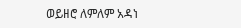ወይዘሮ ለምለም አዳነ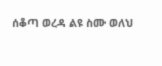ሰቆጣ ወረዳ ልዩ ስሙ ወለህ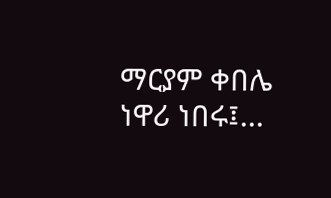ማርያም ቀበሌ ነዋሪ ነበሩ፤...